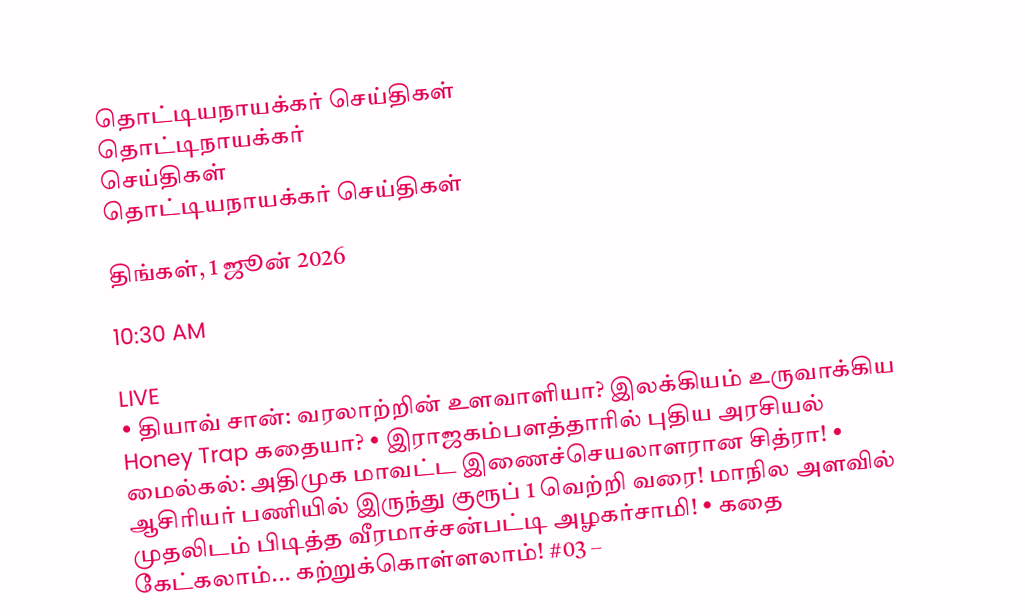தொட்டியநாயக்கர் செய்திகள்
தொட்டிநாயக்கர்
செய்திகள்
தொட்டியநாயக்கர் செய்திகள்

திங்கள், 1 ஜூன் 2026

10:30 AM

LIVE
• தியாவ் சான்: வரலாற்றின் உளவாளியா? இலக்கியம் உருவாக்கிய Honey Trap கதையா? • இராஜகம்பளத்தாரில் புதிய அரசியல் மைல்கல்: அதிமுக மாவட்ட இணைச்செயலாளரான சித்ரா! • ஆசிரியர் பணியில் இருந்து குரூப் 1 வெற்றி வரை! மாநில அளவில் முதலிடம் பிடித்த வீரமாச்சன்பட்டி அழகர்சாமி! • கதை கேட்கலாம்... கற்றுக்கொள்ளலாம்! #03 –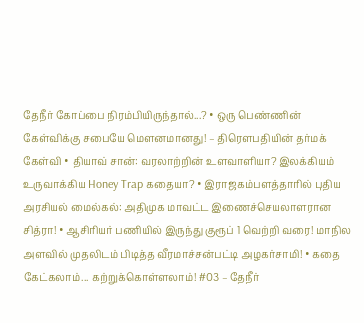தேநீர் கோப்பை நிரம்பியிருந்தால்...? • ஒரு பெண்ணின் கேள்விக்கு சபையே மௌனமானது! – திரௌபதியின் தர்மக் கேள்வி • தியாவ் சான்: வரலாற்றின் உளவாளியா? இலக்கியம் உருவாக்கிய Honey Trap கதையா? • இராஜகம்பளத்தாரில் புதிய அரசியல் மைல்கல்: அதிமுக மாவட்ட இணைச்செயலாளரான சித்ரா! • ஆசிரியர் பணியில் இருந்து குரூப் 1 வெற்றி வரை! மாநில அளவில் முதலிடம் பிடித்த வீரமாச்சன்பட்டி அழகர்சாமி! • கதை கேட்கலாம்... கற்றுக்கொள்ளலாம்! #03 – தேநீர்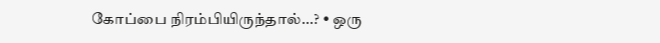கோப்பை நிரம்பியிருந்தால்...? • ஒரு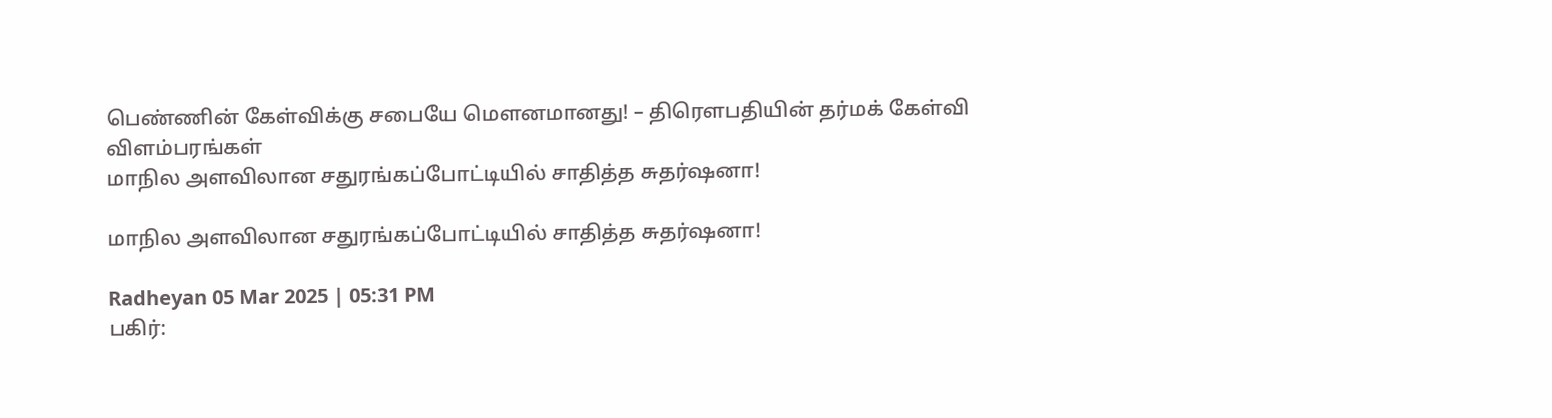பெண்ணின் கேள்விக்கு சபையே மௌனமானது! – திரௌபதியின் தர்மக் கேள்வி
விளம்பரங்கள்
மாநில அளவிலான சதுரங்கப்போட்டியில் சாதித்த சுதர்ஷனா!

மாநில அளவிலான சதுரங்கப்போட்டியில் சாதித்த சுதர்ஷனா!

Radheyan 05 Mar 2025 | 05:31 PM
பகிர்: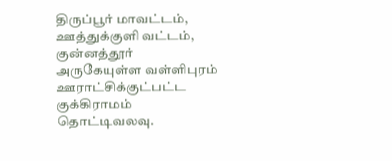திருப்பூர் மாவட்டம், ஊத்துக்குளி வட்டம், குன்னத்தூர் அருகேயுள்ள வள்ளிபுரம் ஊராட்சிக்குட்பட்ட குக்கிராமம் தொட்டிவலவு.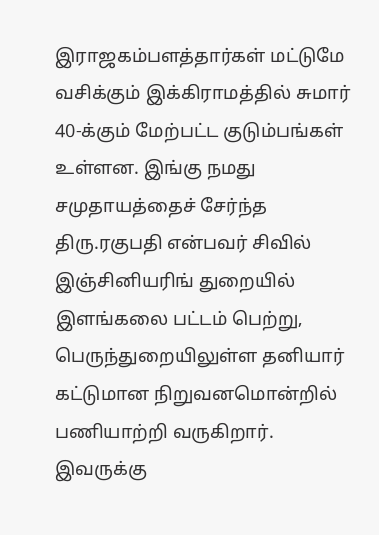இராஜகம்பளத்தார்கள் மட்டுமே வசிக்கும் இக்கிராமத்தில் சுமார் 40-க்கும் மேற்பட்ட குடும்பங்கள் உள்ளன. இங்கு நமது சமுதாயத்தைச் சேர்ந்த திரு.ரகுபதி என்பவர் சிவில் இஞ்சினியரிங் துறையில் இளங்கலை பட்டம் பெற்று, பெருந்துறையிலுள்ள தனியார் கட்டுமான நிறுவனமொன்றில் பணியாற்றி வருகிறார். இவருக்கு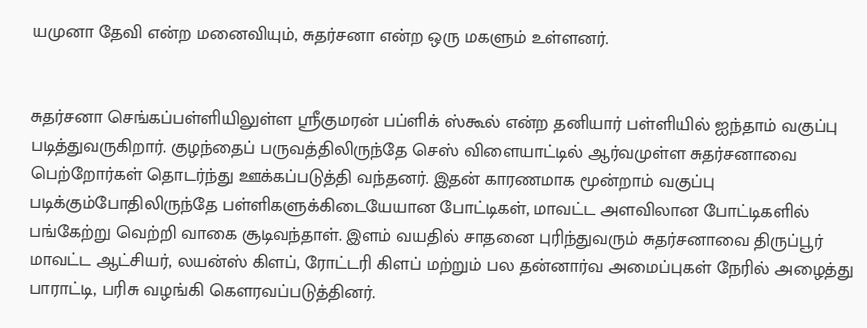யமுனா தேவி என்ற மனைவியும், சுதர்சனா என்ற ஒரு மகளும் உள்ளனர்.


சுதர்சனா செங்கப்பள்ளியிலுள்ள ஸ்ரீகுமரன் பப்ளிக் ஸ்கூல் என்ற தனியார் பள்ளியில் ஐந்தாம் வகுப்பு படித்துவருகிறார். குழந்தைப் பருவத்திலிருந்தே செஸ் விளையாட்டில் ஆர்வமுள்ள சுதர்சனாவை பெற்றோர்கள் தொடர்ந்து ஊக்கப்படுத்தி வந்தனர். இதன் காரணமாக மூன்றாம் வகுப்பு படிக்கும்போதிலிருந்தே பள்ளிகளுக்கிடையேயான போட்டிகள், மாவட்ட அளவிலான போட்டிகளில் பங்கேற்று வெற்றி வாகை சூடிவந்தாள். இளம் வயதில் சாதனை புரிந்துவரும் சுதர்சனாவை திருப்பூர் மாவட்ட ஆட்சியர், லயன்ஸ் கிளப், ரோட்டரி கிளப் மற்றும் பல தன்னார்வ அமைப்புகள் நேரில் அழைத்து பாராட்டி, பரிசு வழங்கி கௌரவப்படுத்தினர்.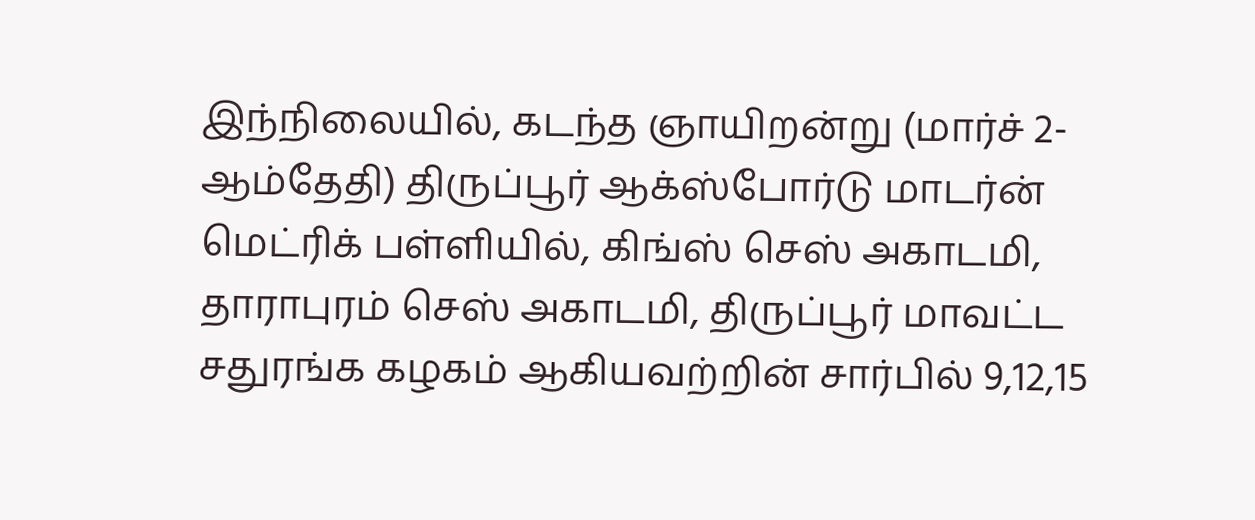இந்நிலையில், கடந்த ஞாயிறன்று (மார்ச் 2-ஆம்தேதி) திருப்பூர் ஆக்ஸ்போர்டு மாடர்ன் மெட்ரிக் பள்ளியில், கிங்ஸ் செஸ் அகாடமி, தாராபுரம் செஸ் அகாடமி, திருப்பூர் மாவட்ட சதுரங்க கழகம் ஆகியவற்றின் சார்பில் 9,12,15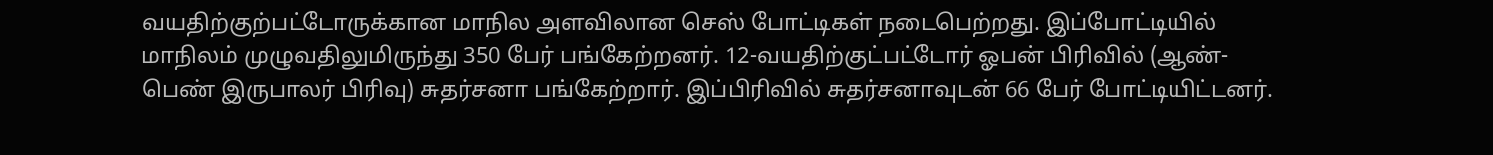வயதிற்குற்பட்டோருக்கான மாநில அளவிலான செஸ் போட்டிகள் நடைபெற்றது. இப்போட்டியில் மாநிலம் முழுவதிலுமிருந்து 350 பேர் பங்கேற்றனர். 12-வயதிற்குட்பட்டோர் ஓபன் பிரிவில் (ஆண்- பெண் இருபாலர் பிரிவு) சுதர்சனா பங்கேற்றார். இப்பிரிவில் சுதர்சனாவுடன் 66 பேர் போட்டியிட்டனர்.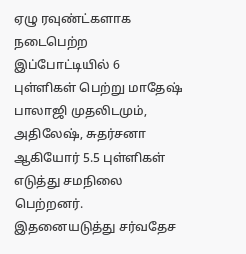ஏழு ரவுண்ட்களாக நடைபெற்ற இப்போட்டியில் 6 புள்ளிகள் பெற்று மாதேஷ் பாலாஜி முதலிடமும், அதிலேஷ், சுதர்சனா ஆகியோர் 5.5 புள்ளிகள் எடுத்து சமநிலை பெற்றனர். இதனையடுத்து சர்வதேச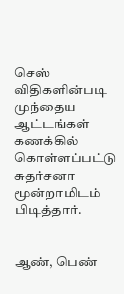செஸ் விதிகளின்படி முந்தைய ஆட்டங்கள் கணக்கில் கொள்ளப்பட்டு சுதர்சனா மூன்றாமிடம் பிடித்தார்.


ஆண், பெண்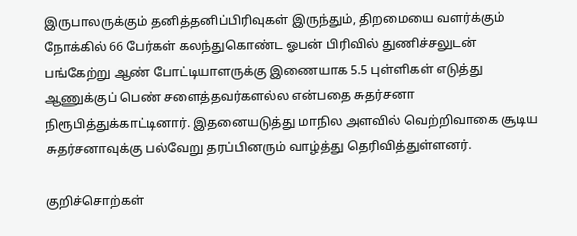இருபாலருக்கும் தனித்தனிப்பிரிவுகள் இருந்தும், திறமையை வளர்க்கும் நோக்கில் 66 பேர்கள் கலந்துகொண்ட ஓபன் பிரிவில் துணிச்சலுடன் பங்கேற்று ஆண் போட்டியாளருக்கு இணையாக 5.5 புள்ளிகள் எடுத்து ஆணுக்குப் பெண் சளைத்தவர்களல்ல என்பதை சுதர்சனா நிரூபித்துக்காட்டினார். இதனையடுத்து மாநில அளவில் வெற்றிவாகை சூடிய சுதர்சனாவுக்கு பல்வேறு தரப்பினரும் வாழ்த்து தெரிவித்துள்ளனர்.

குறிச்சொற்கள்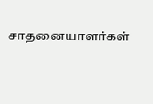சாதனையாளர்கள்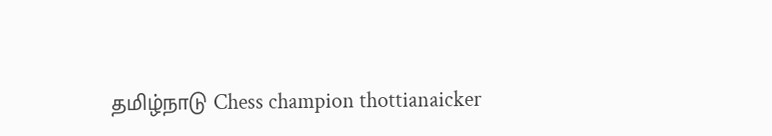தமிழ்நாடு Chess champion thottianaicker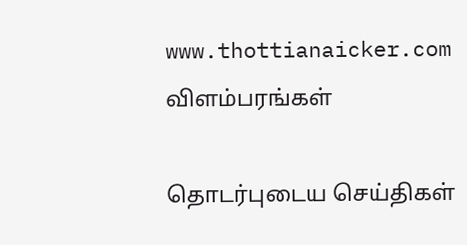www.thottianaicker.com
விளம்பரங்கள்

தொடர்புடைய செய்திகள்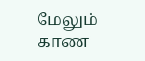மேலும் காண